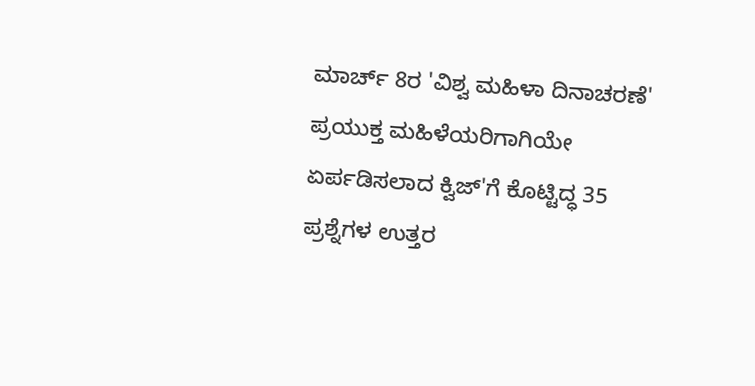ಮಾರ್ಚ್ 8ರ 'ವಿಶ್ವ ಮಹಿಳಾ ದಿನಾಚರಣೆ' ಪ್ರಯುಕ್ತ ಮಹಿಳೆಯರಿಗಾಗಿಯೇ ಏರ್ಪಡಿಸಲಾದ ಕ್ವಿಜ್'ಗೆ ಕೊಟ್ಟಿದ್ಧ 35 ಪ್ರಶ್ನೆಗಳ ಉತ್ತರ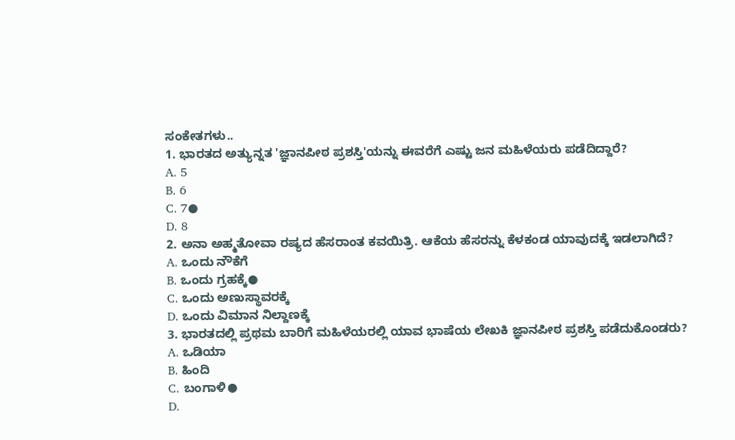ಸಂಕೇತಗಳು..
1. ಭಾರತದ ಅತ್ಯುನ್ನತ 'ಜ್ಞಾನಪೀಠ ಪ್ರಶಸ್ತಿ'ಯನ್ನು ಈವರೆಗೆ ಎಷ್ಟು ಜನ ಮಹಿಳೆಯರು ಪಡೆದಿದ್ದಾರೆ?
A. 5
B. 6
C. 7●
D. 8
2. ಅನಾ ಅಹ್ಮತೋವಾ ರಷ್ಯದ ಹೆಸರಾಂತ ಕವಯಿತ್ರಿ. ಆಕೆಯ ಹೆಸರನ್ನು ಕೆಳಕಂಡ ಯಾವುದಕ್ಕೆ ಇಡಲಾಗಿದೆ?
A. ಒಂದು ನೌಕೆಗೆ
B. ಒಂದು ಗ್ರಹಕ್ಕೆ●
C. ಒಂದು ಅಣುಸ್ಥಾವರಕ್ಕೆ
D. ಒಂದು ವಿಮಾನ ನಿಲ್ದಾಣಕ್ಕೆ
3. ಭಾರತದಲ್ಲಿ ಪ್ರಥಮ ಬಾರಿಗೆ ಮಹಿಳೆಯರಲ್ಲಿ ಯಾವ ಭಾಷೆಯ ಲೇಖಕಿ ಜ್ಞಾನಪೀಠ ಪ್ರಶಸ್ತಿ ಪಡೆದುಕೊಂಡರು?
A. ಒಡಿಯಾ
B. ಹಿಂದಿ
C. ಬಂಗಾಳಿ●
D.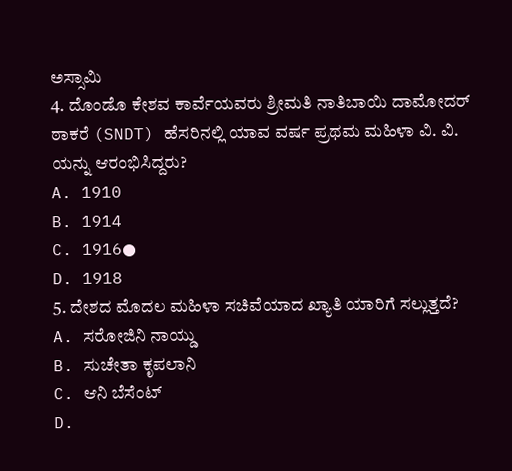ಅಸ್ಸಾಮಿ
4. ದೊಂಡೊ ಕೇಶವ ಕಾರ್ವೆಯವರು ಶ್ರೀಮತಿ ನಾತಿಬಾಯಿ ದಾಮೋದರ್ ಠಾಕರೆ (SNDT) ಹೆಸರಿನಲ್ಲಿ ಯಾವ ವರ್ಷ ಪ್ರಥಮ ಮಹಿಳಾ ವಿ. ವಿ. ಯನ್ನು ಆರಂಭಿಸಿದ್ದರು?
A. 1910
B. 1914
C. 1916●
D. 1918
5. ದೇಶದ ಮೊದಲ ಮಹಿಳಾ ಸಚಿವೆಯಾದ ಖ್ಯಾತಿ ಯಾರಿಗೆ ಸಲ್ಲುತ್ತದೆ?
A. ಸರೋಜಿನಿ ನಾಯ್ಡು
B. ಸುಚೇತಾ ಕೃಪಲಾನಿ
C. ಆನಿ ಬೆಸೆಂಟ್
D.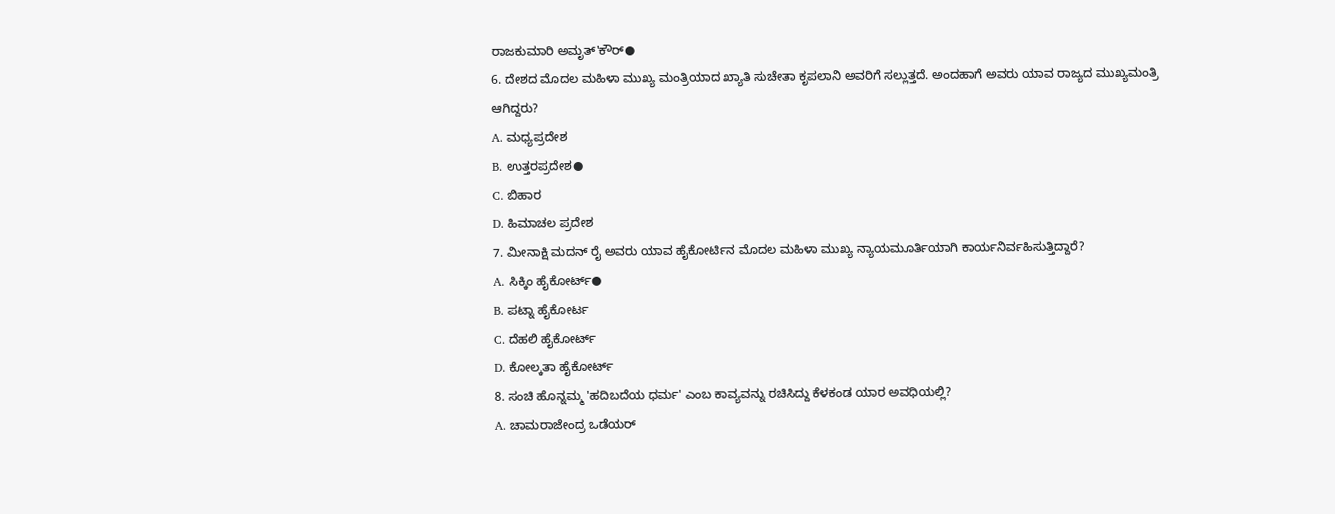ರಾಜಕುಮಾರಿ ಅಮೃತ್'ಕೌರ್●
6. ದೇಶದ ಮೊದಲ ಮಹಿಳಾ ಮುಖ್ಯ ಮಂತ್ರಿಯಾದ ಖ್ಯಾತಿ ಸುಚೇತಾ ಕೃಪಲಾನಿ ಅವರಿಗೆ ಸಲ್ಲುತ್ತದೆ. ಅಂದಹಾಗೆ ಅವರು ಯಾವ ರಾಜ್ಯದ ಮುಖ್ಯಮಂತ್ರಿ ಆಗಿದ್ದರು?
A. ಮಧ್ಯಪ್ರದೇಶ
B. ಉತ್ತರಪ್ರದೇಶ●
C. ಬಿಹಾರ
D. ಹಿಮಾಚಲ ಪ್ರದೇಶ
7. ಮೀನಾಕ್ಷಿ ಮದನ್ ರೈ ಅವರು ಯಾವ ಹೈಕೋರ್ಟಿನ ಮೊದಲ ಮಹಿಳಾ ಮುಖ್ಯ ನ್ಯಾಯಮೂರ್ತಿಯಾಗಿ ಕಾರ್ಯನಿರ್ವಹಿಸುತ್ತಿದ್ದಾರೆ?
A. ಸಿಕ್ಕಿಂ ಹೈಕೋರ್ಟ್●
B. ಪಟ್ನಾ ಹೈಕೋರ್ಟ
C. ದೆಹಲಿ ಹೈಕೋರ್ಟ್
D. ಕೋಲ್ಕತಾ ಹೈಕೋರ್ಟ್
8. ಸಂಚಿ ಹೊನ್ನಮ್ಮ 'ಹದಿಬದೆಯ ಧರ್ಮ' ಎಂಬ ಕಾವ್ಯವನ್ನು ರಚಿಸಿದ್ದು ಕೆಳಕಂಡ ಯಾರ ಅವಧಿಯಲ್ಲಿ?
A. ಚಾಮರಾಜೇಂದ್ರ ಒಡೆಯರ್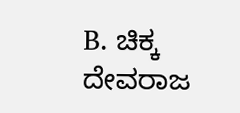B. ಚಿಕ್ಕ ದೇವರಾಜ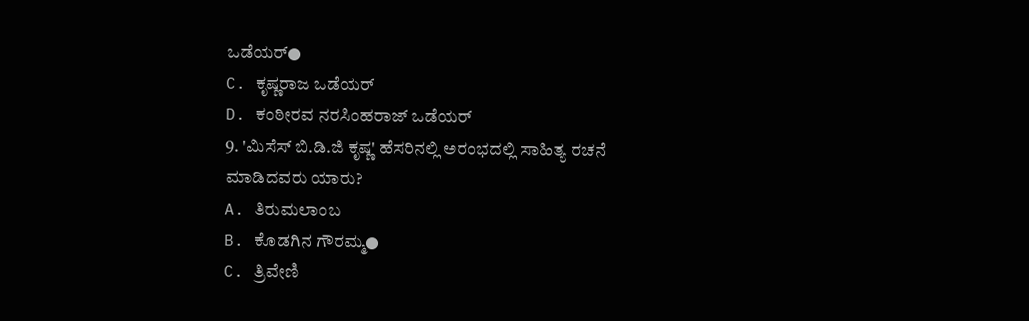ಒಡೆಯರ್●
C. ಕೃಷ್ಣರಾಜ ಒಡೆಯರ್
D. ಕಂಠೀರವ ನರಸಿಂಹರಾಜ್ ಒಡೆಯರ್
9. 'ಮಿಸೆಸ್ ಬಿ.ಡಿ.ಜಿ ಕೃಷ್ಣ' ಹೆಸರಿನಲ್ಲಿ ಅರಂಭದಲ್ಲಿ ಸಾಹಿತ್ಯ ರಚನೆ ಮಾಡಿದವರು ಯಾರು?
A. ತಿರುಮಲಾಂಬ
B. ಕೊಡಗಿನ ಗೌರಮ್ಮ●
C. ತ್ರಿವೇಣಿ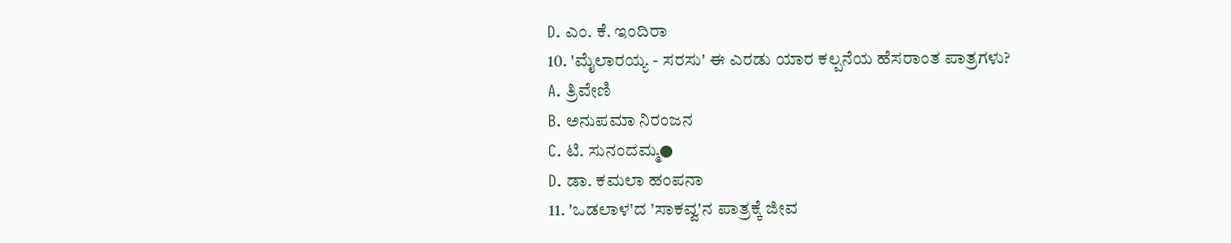D. ಎಂ. ಕೆ. ಇಂದಿರಾ
10. 'ಮೈಲಾರಯ್ಯ - ಸರಸು' ಈ ಎರಡು ಯಾರ ಕಲ್ಪನೆಯ ಹೆಸರಾಂತ ಪಾತ್ರಗಳು?
A. ತ್ರಿವೇಣಿ
B. ಅನುಪಮಾ ನಿರಂಜನ
C. ಟಿ. ಸುನಂದಮ್ಮ●
D. ಡಾ. ಕಮಲಾ ಹಂಪನಾ
11. 'ಒಡಲಾಳ'ದ 'ಸಾಕವ್ವ'ನ ಪಾತ್ರಕ್ಕೆ ಜೀವ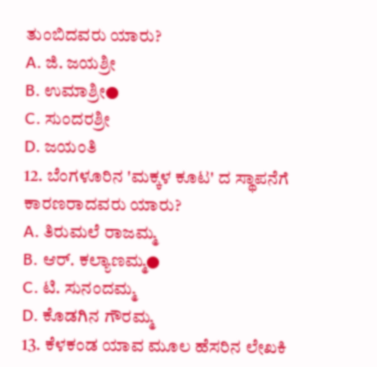ತುಂಬಿದವರು ಯಾರು?
A. ಜಿ. ಜಯಶ್ರೀ
B. ಉಮಾಶ್ರೀ●
C. ಸುಂದರಶ್ರೀ
D. ಜಯಂತಿ
12. ಬೆಂಗಳೂರಿನ 'ಮಕ್ಕಳ ಕೂಟ' ದ ಸ್ಥಾಪನೆಗೆ ಕಾರಣರಾದವರು ಯಾರು?
A. ತಿರುಮಲೆ ರಾಜಮ್ಮ
B. ಆರ್. ಕಲ್ಯಾಣಮ್ಮ●
C. ಟಿ. ಸುನಂದಮ್ಮ
D. ಕೊಡಗಿನ ಗೌರಮ್ಮ
13. ಕೆಳಕಂಡ ಯಾವ ಮೂಲ ಹೆಸರಿನ ಲೇಖಕಿ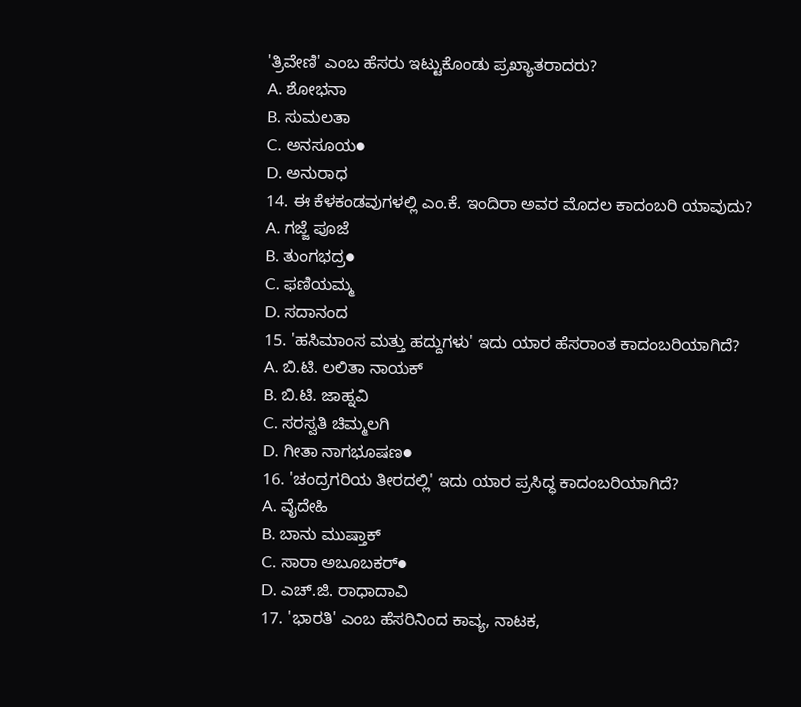'ತ್ರಿವೇಣಿ' ಎಂಬ ಹೆಸರು ಇಟ್ಟುಕೊಂಡು ಪ್ರಖ್ಯಾತರಾದರು?
A. ಶೋಭನಾ
B. ಸುಮಲತಾ
C. ಅನಸೂಯ●
D. ಅನುರಾಧ
14. ಈ ಕೆಳಕಂಡವುಗಳಲ್ಲಿ ಎಂ.ಕೆ. ಇಂದಿರಾ ಅವರ ಮೊದಲ ಕಾದಂಬರಿ ಯಾವುದು?
A. ಗಜ್ಜೆ ಪೂಜೆ
B. ತುಂಗಭದ್ರ●
C. ಫಣಿಯಮ್ಮ
D. ಸದಾನಂದ
15. 'ಹಸಿಮಾಂಸ ಮತ್ತು ಹದ್ದುಗಳು' ಇದು ಯಾರ ಹೆಸರಾಂತ ಕಾದಂಬರಿಯಾಗಿದೆ?
A. ಬಿ.ಟಿ. ಲಲಿತಾ ನಾಯಕ್
B. ಬಿ.ಟಿ. ಜಾಹ್ನವಿ
C. ಸರಸ್ವತಿ ಚಿಮ್ಮಲಗಿ
D. ಗೀತಾ ನಾಗಭೂಷಣ●
16. 'ಚಂದ್ರಗರಿಯ ತೀರದಲ್ಲಿ' ಇದು ಯಾರ ಪ್ರಸಿದ್ಧ ಕಾದಂಬರಿಯಾಗಿದೆ?
A. ವೈದೇಹಿ
B. ಬಾನು ಮುಷ್ತಾಕ್
C. ಸಾರಾ ಅಬೂಬಕರ್●
D. ಎಚ್.ಜಿ. ರಾಧಾದಾವಿ
17. 'ಭಾರತಿ' ಎಂಬ ಹೆಸರಿನಿಂದ ಕಾವ್ಯ, ನಾಟಕ,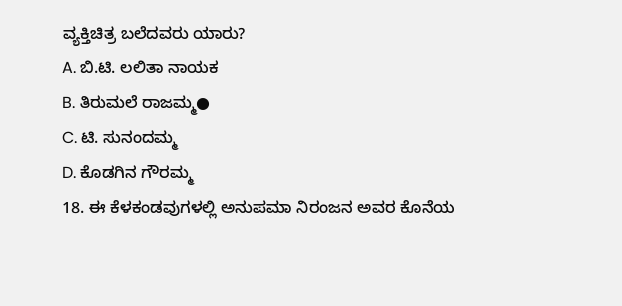ವ್ಯಕ್ತಿಚಿತ್ರ ಬಲೆದವರು ಯಾರು?
A. ಬಿ.ಟಿ. ಲಲಿತಾ ನಾಯಕ
B. ತಿರುಮಲೆ ರಾಜಮ್ಮ●
C. ಟಿ. ಸುನಂದಮ್ಮ
D. ಕೊಡಗಿನ ಗೌರಮ್ಮ
18. ಈ ಕೆಳಕಂಡವುಗಳಲ್ಲಿ ಅನುಪಮಾ ನಿರಂಜನ ಅವರ ಕೊನೆಯ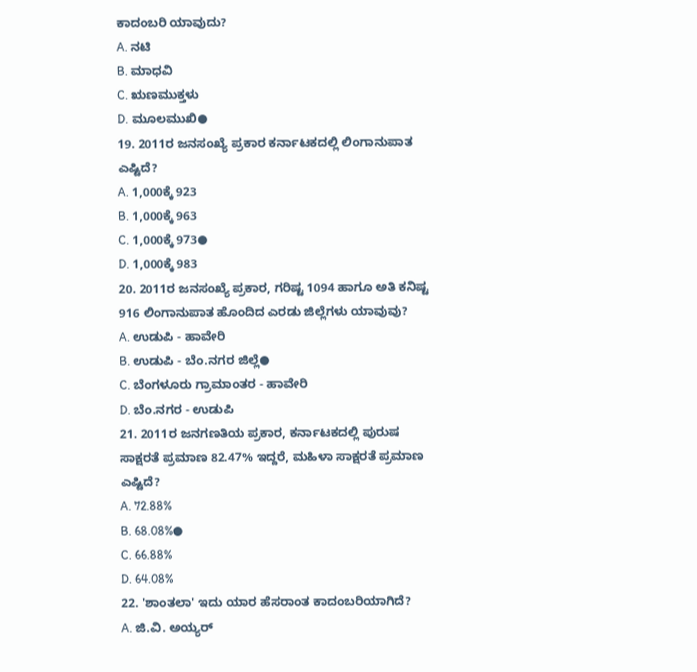ಕಾದಂಬರಿ ಯಾವುದು?
A. ನಟಿ
B. ಮಾಧವಿ
C. ಋಣಮುಕ್ತಳು
D. ಮೂಲಮುಖಿ●
19. 2011ರ ಜನಸಂಖ್ಯೆ ಪ್ರಕಾರ ಕರ್ನಾಟಕದಲ್ಲಿ ಲಿಂಗಾನುಪಾತ ಎಷ್ಟಿದೆ?
A. 1,000ಕ್ಕೆ 923
B. 1,000ಕ್ಕೆ 963
C. 1,000ಕ್ಕೆ 973●
D. 1,000ಕ್ಕೆ 983
20. 2011ರ ಜನಸಂಖ್ಯೆ ಪ್ರಕಾರ, ಗರಿಷ್ಟ 1094 ಹಾಗೂ ಅತಿ ಕನಿಷ್ಟ 916 ಲಿಂಗಾನುಪಾತ ಹೊಂದಿದ ಎರಡು ಜಿಲ್ಲೆಗಳು ಯಾವುವು?
A. ಉಡುಪಿ - ಹಾವೇರಿ
B. ಉಡುಪಿ - ಬೆಂ.ನಗರ ಜಿಲ್ಲೆ●
C. ಬೆಂಗಳೂರು ಗ್ರಾಮಾಂತರ - ಹಾವೇರಿ
D. ಬೆಂ.ನಗರ - ಉಡುಪಿ
21. 2011ರ ಜನಗಣತಿಯ ಪ್ರಕಾರ, ಕರ್ನಾಟಕದಲ್ಲಿ ಪುರುಷ ಸಾಕ್ಷರತೆ ಪ್ರಮಾಣ 82.47% ಇದ್ದರೆ, ಮಹಿಳಾ ಸಾಕ್ಷರತೆ ಪ್ರಮಾಣ ಎಷ್ಟಿದೆ?
A. 72.88%
B. 68.08%●
C. 66.88%
D. 64.08%
22. 'ಶಾಂತಲಾ' ಇದು ಯಾರ ಹೆಸರಾಂತ ಕಾದಂಬರಿಯಾಗಿದೆ?
A. ಜಿ.ವಿ. ಅಯ್ಯರ್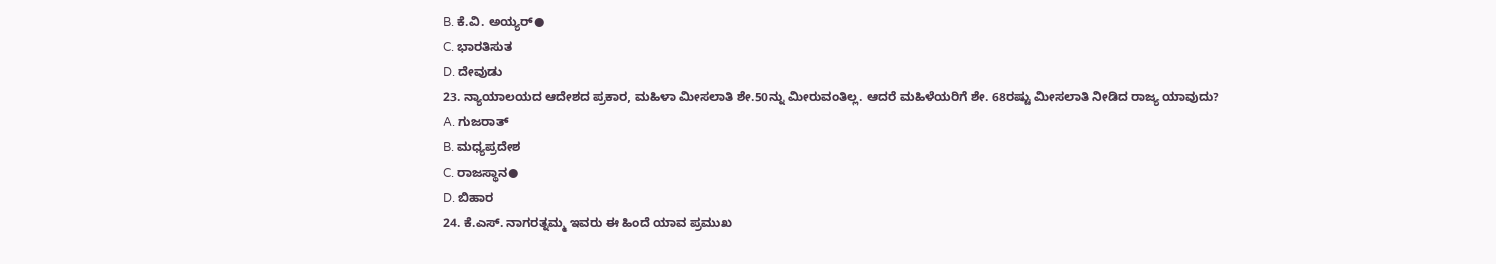B. ಕೆ.ವಿ. ಅಯ್ಯರ್●
C. ಭಾರತಿಸುತ
D. ದೇವುಡು
23. ನ್ಯಾಯಾಲಯದ ಆದೇಶದ ಪ್ರಕಾರ, ಮಹಿಳಾ ಮೀಸಲಾತಿ ಶೇ.50ನ್ನು ಮೀರುವಂತಿಲ್ಲ. ಆದರೆ ಮಹಿಳೆಯರಿಗೆ ಶೇ. 68ರಷ್ಟು ಮೀಸಲಾತಿ ನೀಡಿದ ರಾಜ್ಯ ಯಾವುದು?
A. ಗುಜರಾತ್
B. ಮಧ್ಯಪ್ರದೇಶ
C. ರಾಜಸ್ಥಾನ●
D. ಬಿಹಾರ
24. ಕೆ.ಎಸ್. ನಾಗರತ್ನಮ್ಮ ಇವರು ಈ ಹಿಂದೆ ಯಾವ ಪ್ರಮುಖ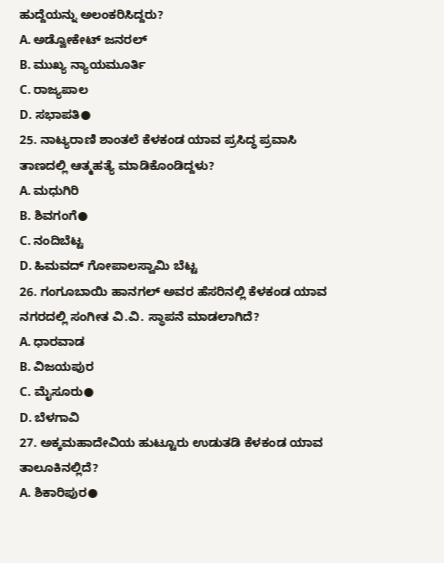ಹುದ್ದೆಯನ್ನು ಅಲಂಕರಿಸಿದ್ದರು?
A. ಅಡ್ವೋಕೇಟ್ ಜನರಲ್
B. ಮುಖ್ಯ ನ್ಯಾಯಮೂರ್ತಿ
C. ರಾಜ್ಯಪಾಲ
D. ಸಭಾಪತಿ●
25. ನಾಟ್ಯರಾಣಿ ಶಾಂತಲೆ ಕೆಳಕಂಡ ಯಾವ ಪ್ರಸಿದ್ಧ ಪ್ರವಾಸಿ ತಾಣದಲ್ಲಿ ಆತ್ಮಹತ್ಯೆ ಮಾಡಿಕೊಂಡಿದ್ದಳು?
A. ಮಧುಗಿರಿ
B. ಶಿವಗಂಗೆ●
C. ನಂದಿಬೆಟ್ಟ
D. ಹಿಮವದ್ ಗೋಪಾಲಸ್ವಾಮಿ ಬೆಟ್ಟ
26. ಗಂಗೂಬಾಯಿ ಹಾನಗಲ್ ಅವರ ಹೆಸರಿನಲ್ಲಿ ಕೆಳಕಂಡ ಯಾವ ನಗರದಲ್ಲಿ ಸಂಗೀತ ವಿ.ವಿ. ಸ್ಥಾಪನೆ ಮಾಡಲಾಗಿದೆ?
A. ಧಾರವಾಡ
B. ವಿಜಯಪುರ
C. ಮೈಸೂರು●
D. ಬೆಳಗಾವಿ
27. ಅಕ್ಕಮಹಾದೇವಿಯ ಹುಟ್ಟೂರು ಉಡುತಡಿ ಕೆಳಕಂಡ ಯಾವ ತಾಲೂಕಿನಲ್ಲಿದೆ?
A. ಶಿಕಾರಿಪುರ●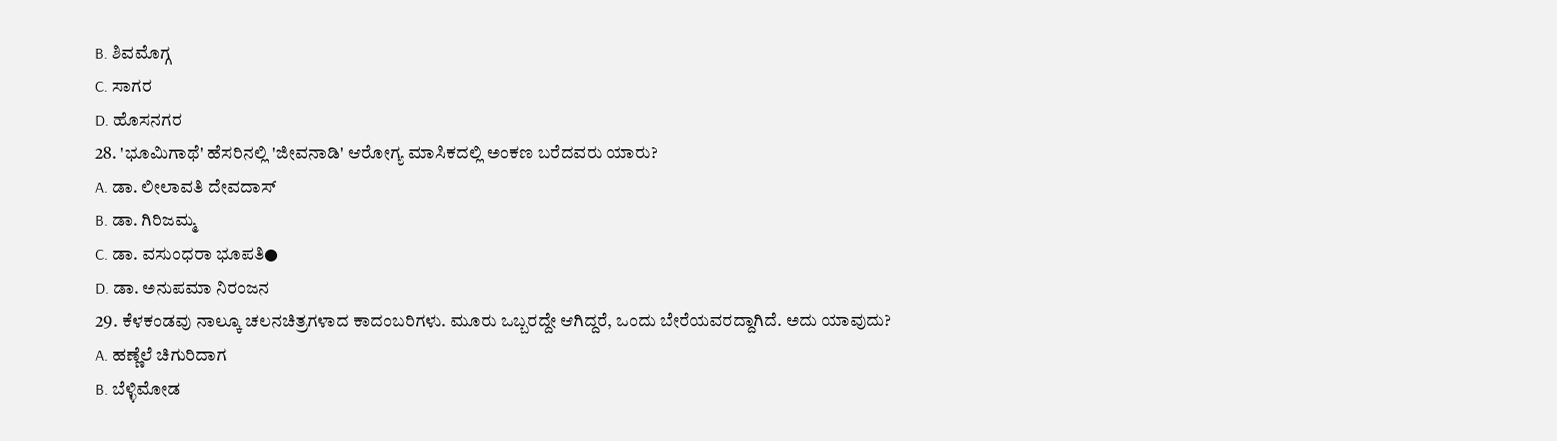B. ಶಿವಮೊಗ್ಗ
C. ಸಾಗರ
D. ಹೊಸನಗರ
28. 'ಭೂಮಿಗಾಥೆ' ಹೆಸರಿನಲ್ಲಿ 'ಜೀವನಾಡಿ' ಆರೋಗ್ಯ ಮಾಸಿಕದಲ್ಲಿ ಅಂಕಣ ಬರೆದವರು ಯಾರು?
A. ಡಾ. ಲೀಲಾವತಿ ದೇವದಾಸ್
B. ಡಾ. ಗಿರಿಜಮ್ಮ
C. ಡಾ. ವಸುಂಧರಾ ಭೂಪತಿ●
D. ಡಾ. ಅನುಪಮಾ ನಿರಂಜನ
29. ಕೆಳಕಂಡವು ನಾಲ್ಕೂ ಚಲನಚಿತ್ರಗಳಾದ ಕಾದಂಬರಿಗಳು. ಮೂರು ಒಬ್ಬರದ್ದೇ ಆಗಿದ್ದರೆ, ಒಂದು ಬೇರೆಯವರದ್ದಾಗಿದೆ. ಅದು ಯಾವುದು?
A. ಹಣ್ಣೆಲೆ ಚಿಗುರಿದಾಗ
B. ಬೆಳ್ಳಿಮೋಡ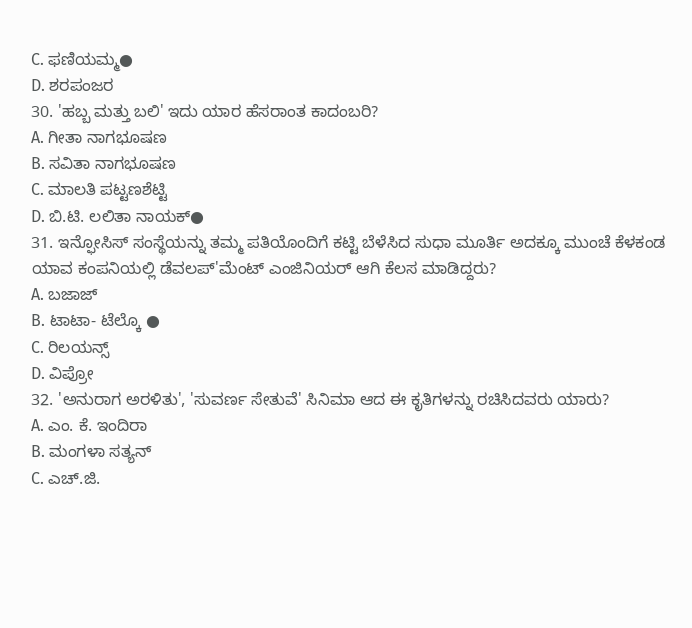C. ಫಣಿಯಮ್ಮ●
D. ಶರಪಂಜರ
30. 'ಹಬ್ಬ ಮತ್ತು ಬಲಿ' ಇದು ಯಾರ ಹೆಸರಾಂತ ಕಾದಂಬರಿ?
A. ಗೀತಾ ನಾಗಭೂಷಣ
B. ಸವಿತಾ ನಾಗಭೂಷಣ
C. ಮಾಲತಿ ಪಟ್ಟಣಶೆಟ್ಟಿ
D. ಬಿ.ಟಿ. ಲಲಿತಾ ನಾಯಕ್●
31. ಇನ್ಫೋಸಿಸ್ ಸಂಸ್ಥೆಯನ್ನು ತಮ್ಮ ಪತಿಯೊಂದಿಗೆ ಕಟ್ಟಿ ಬೆಳೆಸಿದ ಸುಧಾ ಮೂರ್ತಿ ಅದಕ್ಕೂ ಮುಂಚೆ ಕೆಳಕಂಡ ಯಾವ ಕಂಪನಿಯಲ್ಲಿ ಡೆವಲಪ್'ಮೆಂಟ್ ಎಂಜಿನಿಯರ್ ಆಗಿ ಕೆಲಸ ಮಾಡಿದ್ದರು?
A. ಬಜಾಜ್
B. ಟಾಟಾ- ಟೆಲ್ಕೊ ●
C. ರಿಲಯನ್ಸ್
D. ವಿಪ್ರೋ
32. 'ಅನುರಾಗ ಅರಳಿತು', 'ಸುವರ್ಣ ಸೇತುವೆ' ಸಿನಿಮಾ ಆದ ಈ ಕೃತಿಗಳನ್ನು ರಚಿಸಿದವರು ಯಾರು?
A. ಎಂ. ಕೆ. ಇಂದಿರಾ
B. ಮಂಗಳಾ ಸತ್ಯನ್
C. ಎಚ್.ಜಿ.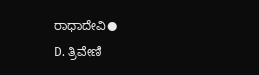ರಾಧಾದೇವಿ●
D. ತ್ರಿವೇಣಿ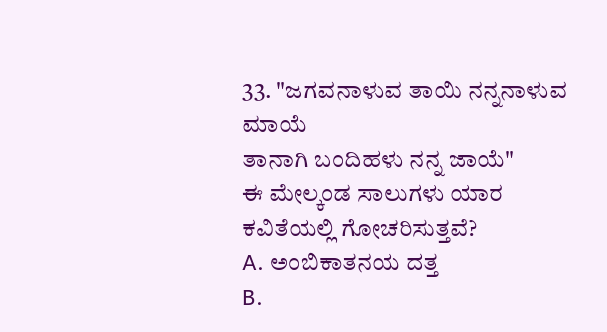33. "ಜಗವನಾಳುವ ತಾಯಿ ನನ್ನನಾಳುವ ಮಾಯೆ
ತಾನಾಗಿ ಬಂದಿಹಳು ನನ್ನ ಜಾಯೆ"
ಈ ಮೇಲ್ಕಂಡ ಸಾಲುಗಳು ಯಾರ ಕವಿತೆಯಲ್ಲಿ ಗೋಚರಿಸುತ್ತವೆ?
A. ಅಂಬಿಕಾತನಯ ದತ್ತ
B.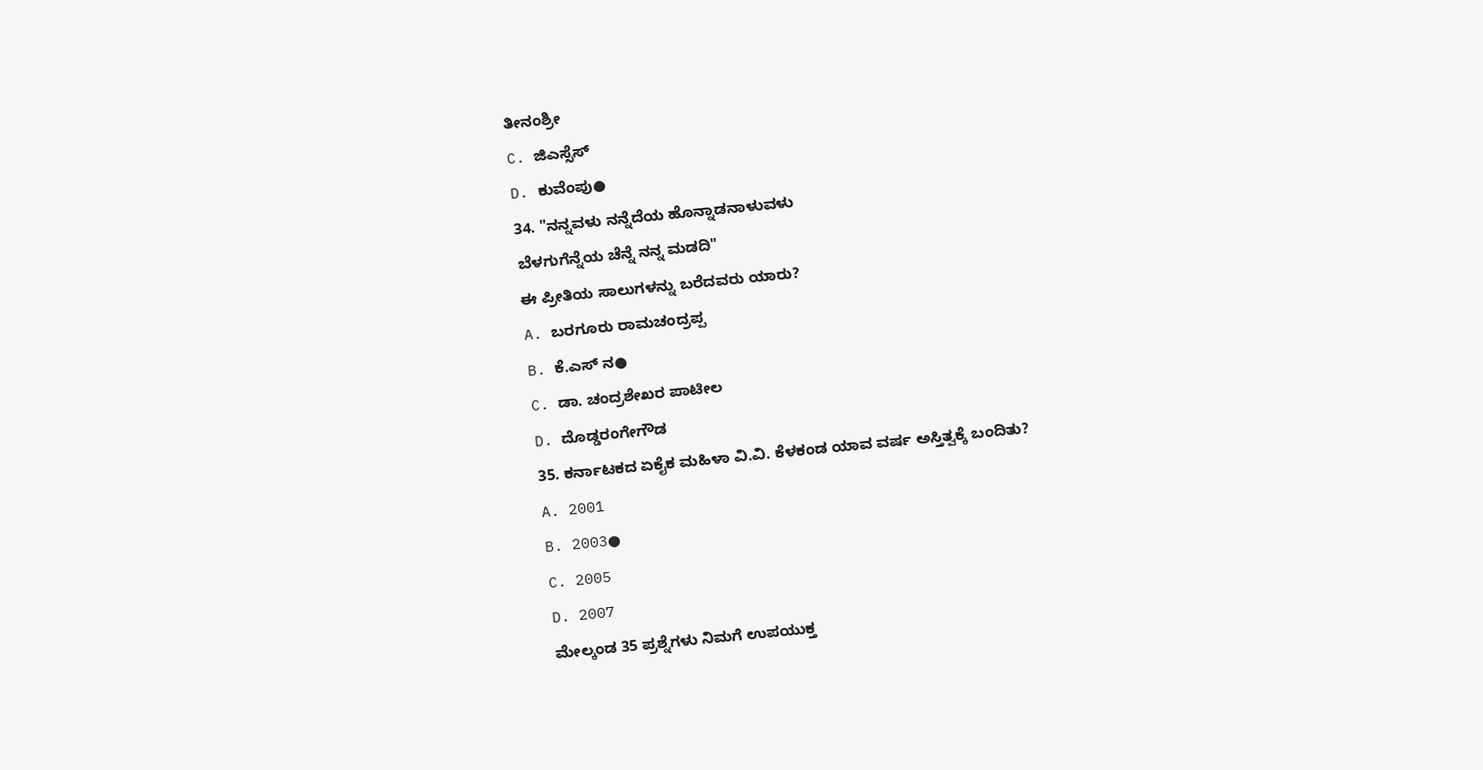ತೀನಂಶ್ರೀ
C. ಜಿಎಸ್ಸೆಸ್
D. ಕುವೆಂಪು●
34. "ನನ್ನವಳು ನನ್ನೆದೆಯ ಹೊನ್ನಾಡನಾಳುವಳು
ಬೆಳಗುಗೆನ್ನೆಯ ಚೆನ್ನೆ ನನ್ನ ಮಡದಿ"
ಈ ಪ್ರೀತಿಯ ಸಾಲುಗಳನ್ನು ಬರೆದವರು ಯಾರು?
A. ಬರಗೂರು ರಾಮಚಂದ್ರಪ್ಪ
B. ಕೆ.ಎಸ್ ನ●
C. ಡಾ. ಚಂದ್ರಶೇಖರ ಪಾಟೀಲ
D. ದೊಡ್ಡರಂಗೇಗೌಡ
35. ಕರ್ನಾಟಕದ ಏಕೈಕ ಮಹಿಳಾ ವಿ.ವಿ. ಕೆಳಕಂಡ ಯಾವ ವರ್ಷ ಅಸ್ತಿತ್ವಕ್ಕೆ ಬಂದಿತು?
A. 2001
B. 2003●
C. 2005
D. 2007
ಮೇಲ್ಕಂಡ 35 ಪ್ರಶ್ನೆಗಳು ನಿಮಗೆ ಉಪಯುಕ್ತ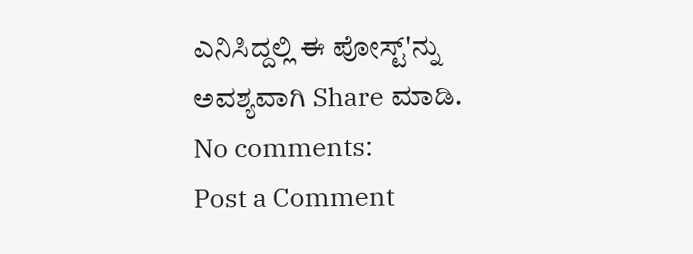ಎನಿಸಿದ್ದಲ್ಲಿ ಈ ಪೋಸ್ಟ್'ನ್ನು ಅವಶ್ಯವಾಗಿ Share ಮಾಡಿ.
No comments:
Post a Comment